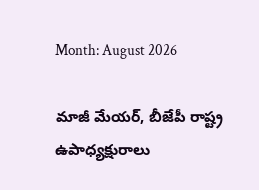Month: August 2026

మాజీ మేయర్, బీజేపీ రాష్ట్ర ఉపాధ్యక్షురాలు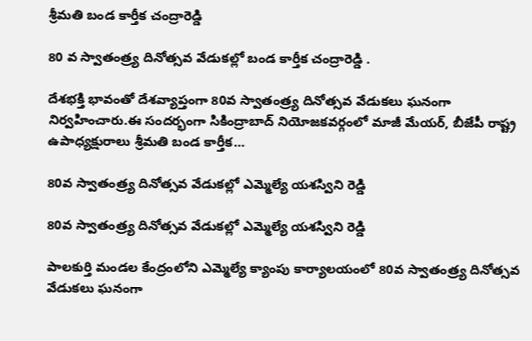శ్రీమతి బండ కార్తీక చంద్రారెడ్డి

80 వ స్వాతంత్ర్య దినోత్సవ వేడుకల్లో బండ కార్తీక చంద్రారెడ్డి .

దేశభక్తి భావంతో దేశవ్యాప్తంగా 80వ స్వాతంత్ర్య దినోత్సవ వేడుకలు ఘనంగా నిర్వహించారు.ఈ సందర్భంగా సికింద్రాబాద్ నియోజకవర్గంలో మాజీ మేయర్, బీజేపీ రాష్ట్ర ఉపాధ్యక్షురాలు శ్రీమతి బండ కార్తీక…

80వ స్వాతంత్ర్య దినోత్సవ వేడుకల్లో ఎమ్మెల్యే యశస్విని రెడ్డి

80వ స్వాతంత్ర్య దినోత్సవ వేడుకల్లో ఎమ్మెల్యే యశస్విని రెడ్డి

పాలకుర్తి మండల కేంద్రంలోని ఎమ్మెల్యే క్యాంపు కార్యాలయంలో 80వ స్వాతంత్ర్య దినోత్సవ వేడుకలు ఘనంగా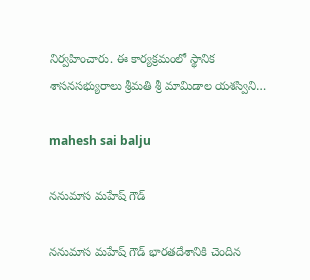నిర్వహించారు. ఈ కార్యక్రమంలో స్థానిక శాసనసభ్యురాలు శ్రీమతి శ్రీ మామిడాల యశస్విని…

mahesh sai balju

ననుమాస మహేష్ గౌడ్

ననుమాస మహేష్ గౌడ్ భారతదేశానికి చెందిన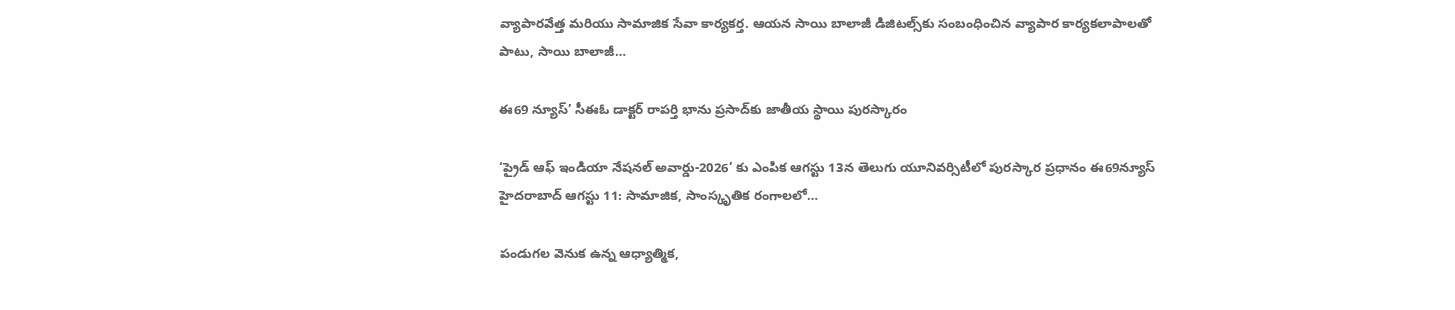వ్యాపారవేత్త మరియు సామాజిక సేవా కార్యకర్త. ఆయన సాయి బాలాజీ డిజిటల్స్‌కు సంబంధించిన వ్యాపార కార్యకలాపాలతో పాటు, సాయి బాలాజీ…

ఈ69 న్యూస్’ సీఈఓ డాక్టర్ రాపర్తి భాను ప్రసాద్‌కు జాతీయ స్థాయి పురస్కారం

‘ప్రైడ్ ఆఫ్ ఇండియా నేషనల్ అవార్డు-2026’ కు ఎంపిక ఆగస్టు 13న తెలుగు యూనివర్సిటీలో పురస్కార ప్రధానం ఈ69న్యూస్ హైదరాబాద్ ఆగస్టు 11: సామాజిక, సాంస్కృతిక రంగాలలో…

పండుగల వెనుక ఉన్న ఆధ్యాత్మిక,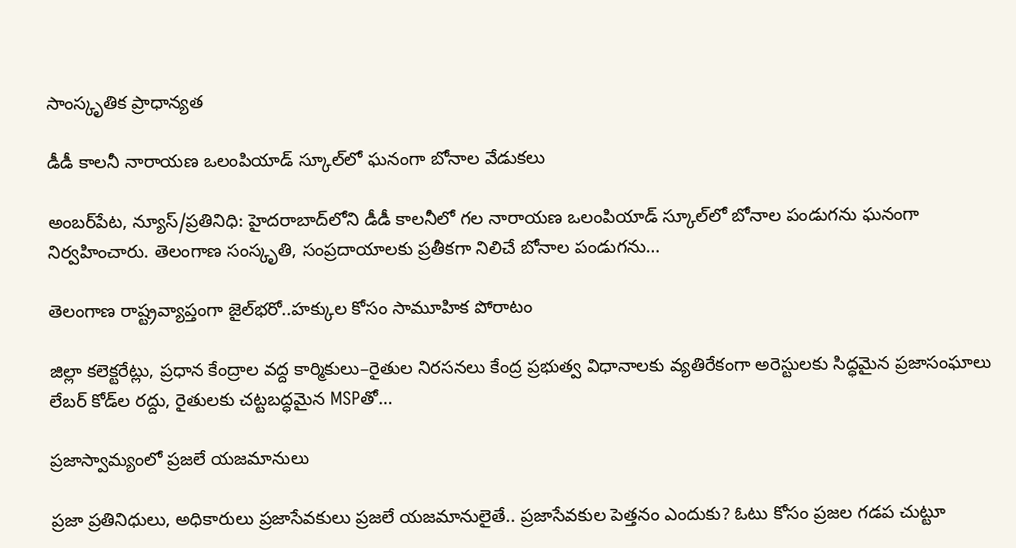సాంస్కృతిక ప్రాధాన్యత

డీడీ కాలనీ నారాయణ ఒలంపియాడ్ స్కూల్‌లో ఘనంగా బోనాల వేడుకలు

అంబర్‌పేట, న్యూస్/ప్రతినిధి: హైదరాబాద్‌లోని డీడీ కాలనీలో గల నారాయణ ఒలంపియాడ్ స్కూల్‌లో బోనాల పండుగను ఘనంగా నిర్వహించారు. తెలంగాణ సంస్కృతి, సంప్రదాయాలకు ప్రతీకగా నిలిచే బోనాల పండుగను…

తెలంగాణ రాష్ట్రవ్యాప్తంగా జైల్‌భరో..హక్కుల కోసం సామూహిక పోరాటం

జిల్లా కలెక్టరేట్లు, ప్రధాన కేంద్రాల వద్ద కార్మికులు–రైతుల నిరసనలు కేంద్ర ప్రభుత్వ విధానాలకు వ్యతిరేకంగా అరెస్టులకు సిద్ధమైన ప్రజాసంఘాలు లేబర్ కోడ్‌ల రద్దు, రైతులకు చట్టబద్ధమైన MSPతో…

ప్రజాస్వామ్యంలో ప్రజలే యజమానులు

ప్రజా ప్రతినిధులు, అధికారులు ప్రజాసేవకులు ప్రజలే యజమానులైతే.. ప్రజాసేవకుల పెత్తనం ఎందుకు? ఓటు కోసం ప్రజల గడప చుట్టూ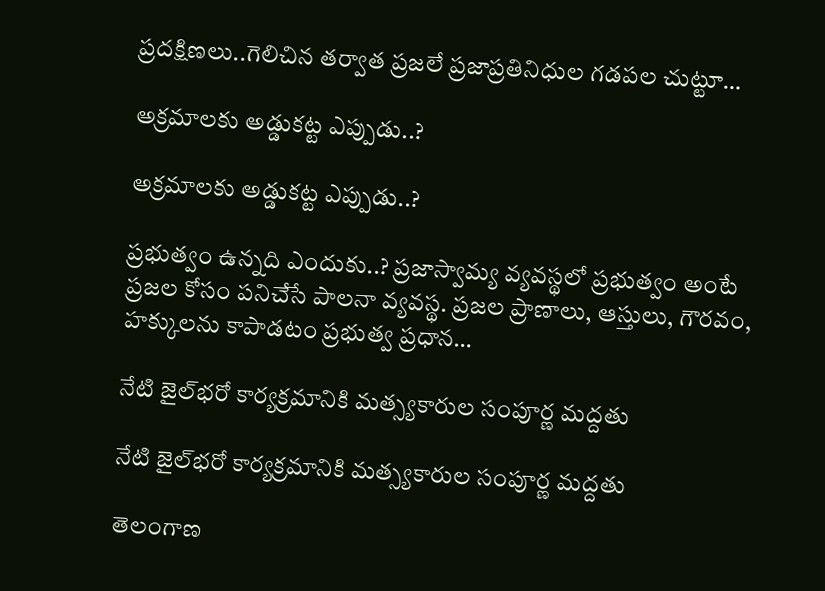ప్రదక్షిణలు..గెలిచిన తర్వాత ప్రజలే ప్రజాప్రతినిధుల గడపల చుట్టూ…

అక్రమాలకు అడ్డుకట్ట ఎప్పుడు..?

అక్రమాలకు అడ్డుకట్ట ఎప్పుడు..?

ప్రభుత్వం ఉన్నది ఎందుకు..? ప్రజాస్వామ్య వ్యవస్థలో ప్రభుత్వం అంటే ప్రజల కోసం పనిచేసే పాలనా వ్యవస్థ. ప్రజల ప్రాణాలు, ఆస్తులు, గౌరవం, హక్కులను కాపాడటం ప్రభుత్వ ప్రధాన…

నేటి జైల్‌భరో కార్యక్రమానికి మత్స్యకారుల సంపూర్ణ మద్దతు

నేటి జైల్‌భరో కార్యక్రమానికి మత్స్యకారుల సంపూర్ణ మద్దతు

తెలంగాణ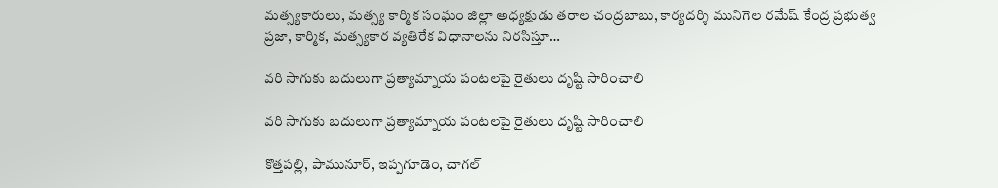మత్స్యకారులు, మత్స్య కార్మిక సంఘం జిల్లా అధ్యక్షుడు తరాల చంద్రబాబు, కార్యదర్శి మునిగెల రమేష్ కేంద్ర ప్రభుత్వ ప్రజా, కార్మిక, మత్స్యకార వ్యతిరేక విధానాలను నిరసిస్తూ…

వరి సాగుకు బదులుగా ప్రత్యామ్నాయ పంటలపై రైతులు దృష్టి సారించాలి

వరి సాగుకు బదులుగా ప్రత్యామ్నాయ పంటలపై రైతులు దృష్టి సారించాలి

కొత్తపల్లి, పామునూర్, ఇప్పగూడెం, చాగల్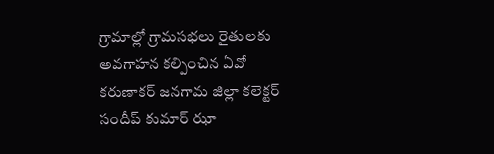గ్రామాల్లో గ్రామసభలు రైతులకు అవగాహన కల్పించిన ఏవో కరుణాకర్ జనగామ జిల్లా కలెక్టర్ సందీప్ కుమార్ ఝా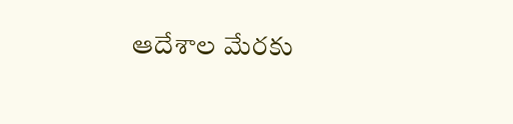ఆదేశాల మేరకు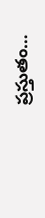ప్రస్తుతం…